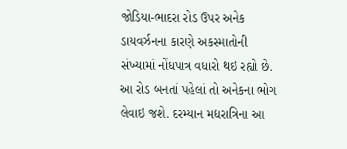જોડિયા-ભાદરા રોડ ઉપર અનેક ડાયવર્ઝનના કારણે અકસ્માતોની સંખ્યામાં નોંધપાત્ર વધારો થઇ રહ્યો છે. આ રોડ બનતાં પહેલાં તો અનેકના ભોગ લેવાઇ જશે. દરમ્યાન મદ્યરાત્રિના આ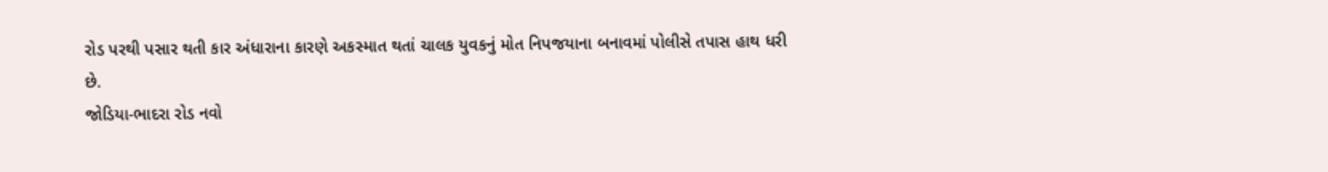રોડ પરથી પસાર થતી કાર અંધારાના કારણે અકસ્માત થતાં ચાલક યુવકનું મોત નિપજયાના બનાવમાં પોલીસે તપાસ હાથ ધરી છે.
જોડિયા-ભાદરા રોડ નવો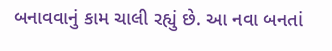બનાવવાનું કામ ચાલી રહ્યું છે. આ નવા બનતાં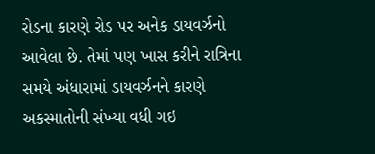રોડના કારણે રોડ પર અનેક ડાયવર્ઝનો આવેલા છે. તેમાં પણ ખાસ કરીને રાત્રિના સમયે અંધારામાં ડાયવર્ઝનને કારણે અકસ્માતોની સંખ્યા વધી ગઇ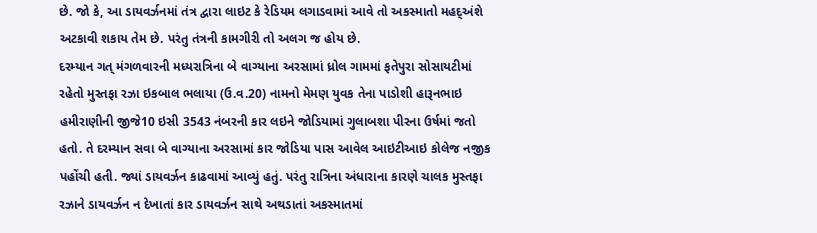છે. જો કે, આ ડાયવર્ઝનમાં તંત્ર દ્વારા લાઇટ કે રેડિયમ લગાડવામાં આવે તો અકસ્માતો મહદ્અંશે અટકાવી શકાય તેમ છે. પરંતુ તંત્રની કામગીરી તો અલગ જ હોય છે.
દરમ્યાન ગત્ મંગળવારની મધ્યરાત્રિના બે વાગ્યાના અરસામાં ધ્રોલ ગામમાં ફતેપુરા સોસાયટીમાં રહેતો મુસ્તફા રઝા ઇકબાલ ભલાયા (ઉ.વ.20) નામનો મેમણ યુવક તેના પાડોશી હારૂનભાઇ હમીરાણીની જીજે10 ઇસી 3543 નંબરની કાર લઇને જોડિયામાં ગુલાબશા પીરના ઉર્ષમાં જતો હતો. તે દરમ્યાન સવા બે વાગ્યાના અરસામાં કાર જોડિયા પાસ આવેલ આઇટીઆઇ કોલેજ નજીક પહોંચી હતી. જ્યાં ડાયવર્ઝન કાઢવામાં આવ્યું હતું. પરંતુ રાત્રિના અંધારાના કારણે ચાલક મુસ્તફા રઝાને ડાયવર્ઝન ન દેખાતાં કાર ડાયવર્ઝન સાથે અથડાતાં અકસ્માતમાં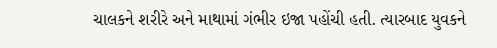ચાલકને શરીરે અને માથામાં ગંભીર ઇજા પહોંચી હતી. ત્યારબાદ યુવકને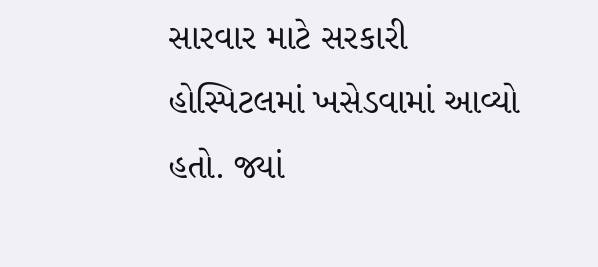સારવાર માટે સરકારી હોસ્પિટલમાં ખસેડવામાં આવ્યો હતો. જ્યાં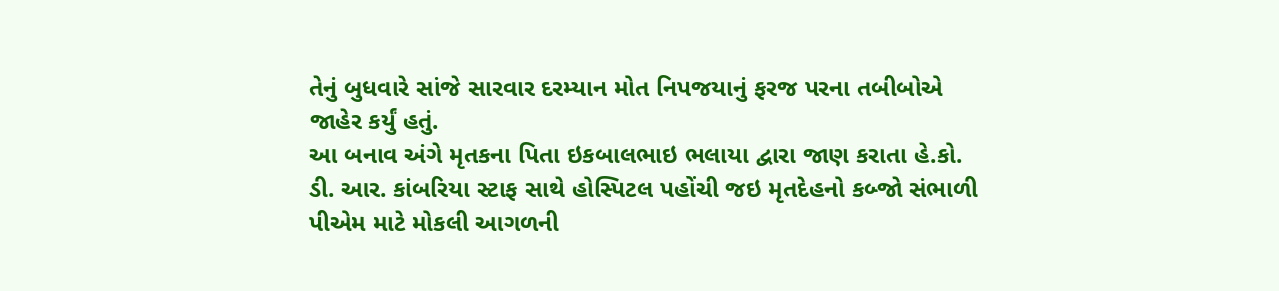તેનું બુધવારે સાંજે સારવાર દરમ્યાન મોત નિપજયાનું ફરજ પરના તબીબોએ જાહેર કર્યું હતું.
આ બનાવ અંગે મૃતકના પિતા ઇકબાલભાઇ ભલાયા દ્વારા જાણ કરાતા હે.કો. ડી. આર. કાંબરિયા સ્ટાફ સાથે હોસ્પિટલ પહોંચી જઇ મૃતદેહનો કબ્જો સંભાળી પીએમ માટે મોકલી આગળની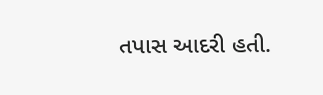તપાસ આદરી હતી.